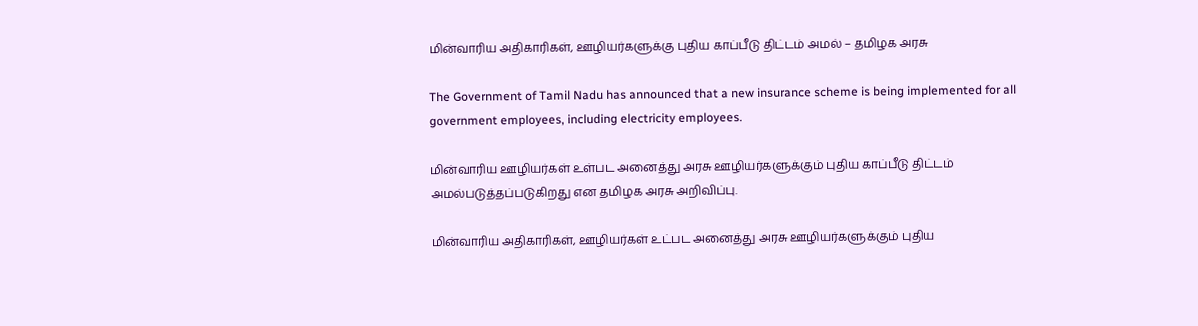மின்வாரிய அதிகாரிகள், ஊழியர்களுக்கு புதிய காப்பீடு திட்டம் அமல் – தமிழக அரசு

The Government of Tamil Nadu has announced that a new insurance scheme is being implemented for all government employees, including electricity employees.

மின்வாரிய ஊழியர்கள் உள்பட அனைத்து அரசு ஊழியர்களுக்கும் புதிய காப்பீடு திட்டம் அமல்படுத்தப்படுகிறது என தமிழக அரசு அறிவிப்பு.

மின்வாரிய அதிகாரிகள், ஊழியர்கள் உட்பட அனைத்து அரசு ஊழியர்களுக்கும் புதிய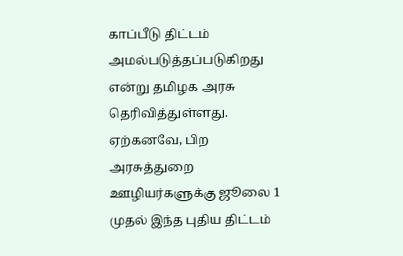காப்பீடு திட்டம் அமல்படுத்தப்படுகிறது என்று தமிழக அரசு தெரிவித்துள்ளது. ஏற்கனவே, பிற அரசுத்துறை ஊழியர்களுக்கு ஜூலை 1 முதல் இந்த புதிய திட்டம்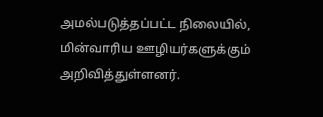அமல்படுத்தப்பட்ட நிலையில், மின்வாரிய ஊழியர்களுக்கும் அறிவித்துள்ளனர்.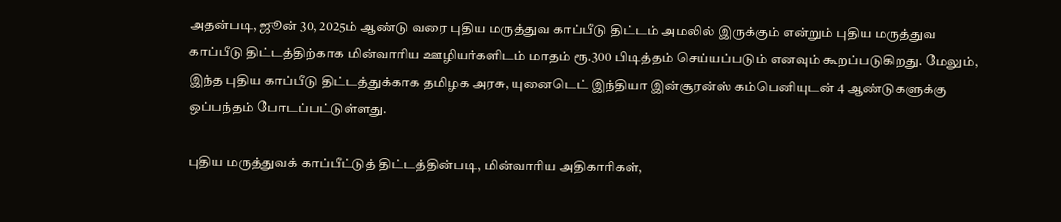அதன்படி, ஜூன் 30, 2025ம் ஆண்டு வரை புதிய மருத்துவ காப்பீடு திட்டம் அமலில் இருக்கும் என்றும் புதிய மருத்துவ காப்பீடு திட்டத்திற்காக மின்வாரிய ஊழியர்களிடம் மாதம் ரூ.300 பிடித்தம் செய்யப்படும் எனவும் கூறப்படுகிறது. மேலும், இந்த புதிய காப்பீடு திட்டத்துக்காக தமிழக அரசு, யுனைடெட் இந்தியா இன்சூரன்ஸ் கம்பெனியுடன் 4 ஆண்டுகளுக்கு ஒப்பந்தம் போடப்பட்டுள்ளது.

புதிய மருத்துவக் காப்பீட்டுத் திட்டத்தின்படி, மின்வாரிய அதிகாரிகள்,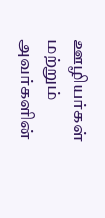ஊழியர்கள் மற்றும் அவர்களின்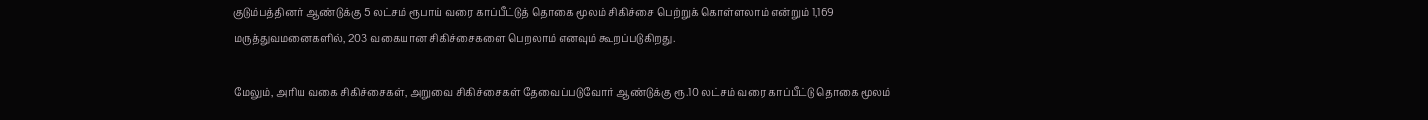குடும்பத்தினர் ஆண்டுக்கு 5 லட்சம் ரூபாய் வரை காப்பீட்டுத் தொகை மூலம் சிகிச்சை பெற்றுக் கொள்ளலாம் என்றும் 1,169 மருத்துவமனைகளில், 203 வகையான சிகிச்சைகளை பெறலாம் எனவும் கூறப்படுகிறது.

மேலும், அரிய வகை சிகிச்சைகள், அறுவை சிகிச்சைகள் தேவைப்படுவோர் ஆண்டுக்கு ரூ.10 லட்சம் வரை காப்பீட்டு தொகை மூலம்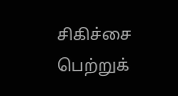சிகிச்சை பெற்றுக்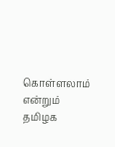கொள்ளலாம் என்றும் தமிழக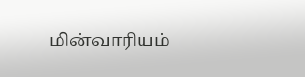மின்வாரியம்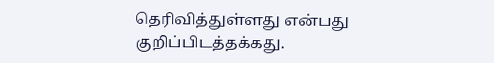தெரிவித்துள்ளது என்பது குறிப்பிடத்தக்கது.